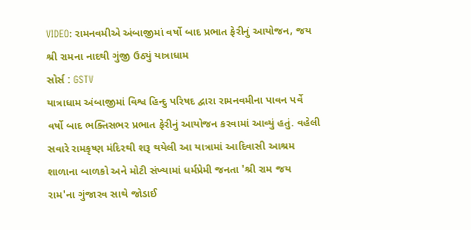VIDEO: રામનવમીએ અંબાજીમાં વર્ષો બાદ પ્રભાત ફેરીનું આયોજન, જય શ્રી રામના નાદથી ગુંજી ઉઠ્યું યાત્રાધામ
સોર્સ : GSTV
યાત્રાધામ અંબાજીમાં વિશ્વ હિન્દુ પરિષદ દ્વારા રામનવમીના પાવન પર્વે વર્ષો બાદ ભક્તિસભર પ્રભાત ફેરીનું આયોજન કરવામાં આવ્યું હતું. વહેલી સવારે રામકૃષ્ણ મંદિરથી શરૂ થયેલી આ યાત્રામાં આદિવાસી આશ્રમ શાળાના બાળકો અને મોટી સંખ્યામાં ધર્મપ્રેમી જનતા 'શ્રી રામ જય રામ'ના ગુંજારવ સાથે જોડાઈ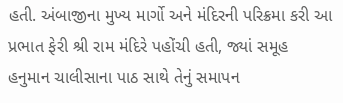હતી. અંબાજીના મુખ્ય માર્ગો અને મંદિરની પરિક્રમા કરી આ પ્રભાત ફેરી શ્રી રામ મંદિરે પહોંચી હતી, જ્યાં સમૂહ હનુમાન ચાલીસાના પાઠ સાથે તેનું સમાપન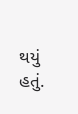થયું હતું.